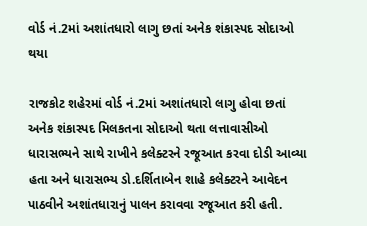વોર્ડ નં.2માં અશાંતધારો લાગુ છતાં અનેક શંકાસ્પદ સોદાઓ થયા

રાજકોટ શહેરમાં વોર્ડ નં.2માં અશાંતધારો લાગુ હોવા છતાં અનેક શંકાસ્પદ મિલકતના સોદાઓ થતા લત્તાવાસીઓ ધારાસભ્યને સાથે રાખીને કલેક્ટરને રજૂઆત કરવા દોડી આવ્યા હતા અને ધારાસભ્ય ડો.દર્શિતાબેન શાહે કલેક્ટરને આવેદન પાઠવીને અશાંતધારાનું પાલન કરાવવા રજૂઆત કરી હતી.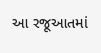આ રજૂઆતમાં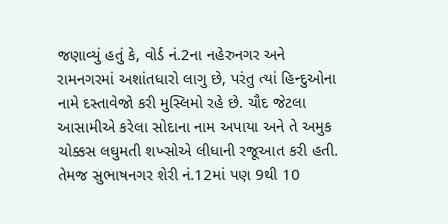જણાવ્યું હતું કે, વોર્ડ નં.2ના નહેરુનગર અને રામનગરમાં અશાંતધારો લાગુ છે, પરંતુ ત્યાં હિન્દુઓના નામે દસ્તાવેજો કરી મુસ્લિમો રહે છે. ચૌદ જેટલા આસામીએ કરેલા સોદાના નામ અપાયા અને તે અમુક ચોક્કસ લઘુમતી શખ્સોએ લીધાની રજૂઆત કરી હતી. તેમજ સુભાષનગર શેરી નં.12માં પણ 9થી 10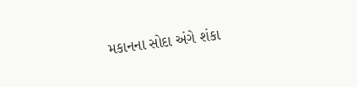મકાનના સોદા અંગે શંકા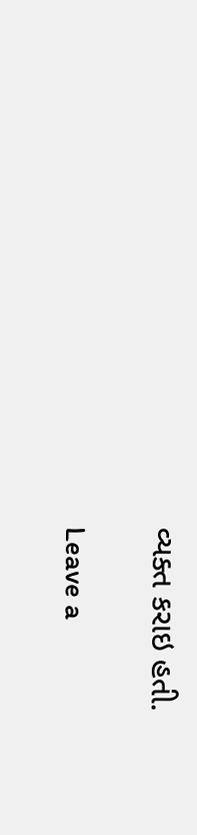વ્યક્ત કરાઇ હતી.

Leave a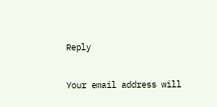Reply

Your email address will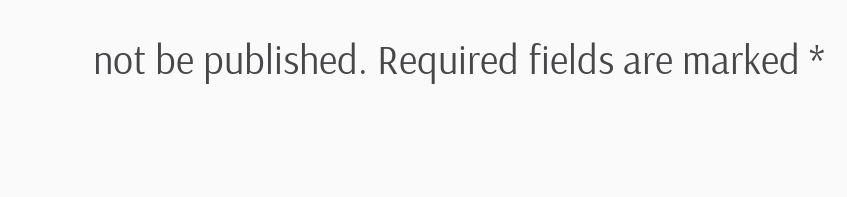not be published. Required fields are marked *